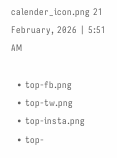calender_icon.png 21 February, 2026 | 5:51 AM

  • top-fb.png
  • top-tw.png
  • top-insta.png
  • top-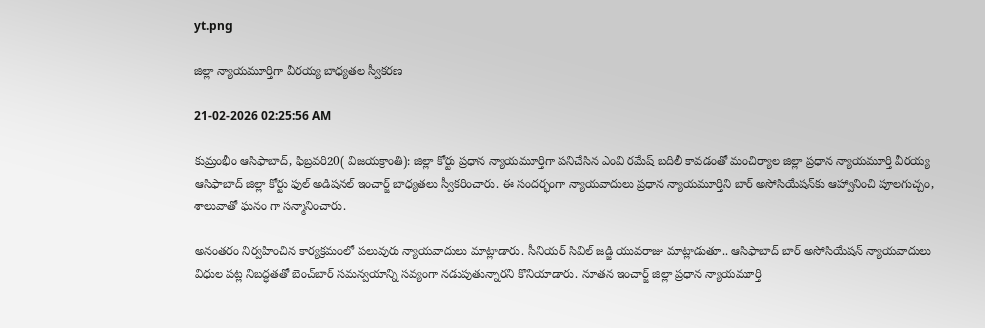yt.png

జిల్లా న్యాయమూర్తిగా వీరయ్య బాధ్యతల స్వీకరణ

21-02-2026 02:25:56 AM

కుమ్రంభీం ఆసిఫాబాద్, ఫిబ్రవరి20( విజయక్రాంతి): జిల్లా కోర్టు ప్రధాన న్యాయమూర్తిగా పనిచేసిన ఎంవి రమేష్ బదిలీ కావడంతో మంచిర్యాల జిల్లా ప్రధాన న్యాయమూర్తి వీరయ్య ఆసిఫాబాద్ జిల్లా కోర్టు ఫుల్ అడిషనల్ ఇంచార్జ్ బాధ్యతలు స్వీకరించారు. ఈ సందర్భంగా న్యాయవాదులు ప్రధాన న్యాయమూర్తిని బార్ అసోసియేషన్‌కు ఆహ్వానించి పూలగుచ్చం, శాలువాతో ఘనం గా సన్మానించారు.

అనంతరం నిర్వహించిన కార్యక్రమంలో పలువురు న్యాయవాదులు మాట్లాడారు. సీనియర్ సివిల్ జడ్జి యువరాజు మాట్లాడుతూ.. ఆసిఫాబాద్ బార్ అసోసియేషన్ న్యాయవాదులు విధుల పట్ల నిబద్ధతతో బెంచ్‌బార్ సమన్వయాన్ని సవ్యంగా నడుపుతున్నారని కొనియాడారు. నూతన ఇంచార్జ్ జిల్లా ప్రధాన న్యాయమూర్తి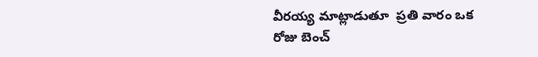వీరయ్య మాట్లాడుతూ  ప్రతి వారం ఒక రోజు బెంచ్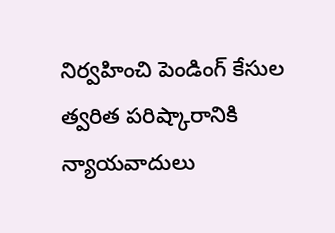నిర్వహించి పెండింగ్ కేసుల త్వరిత పరిష్కారానికి న్యాయవాదులు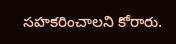సహకరించాలని కోరారు.